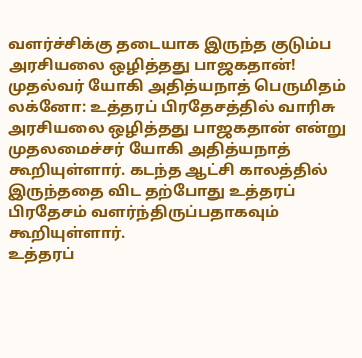வளர்ச்சிக்கு தடையாக இருந்த குடும்ப அரசியலை ஒழித்தது பாஜகதான்! முதல்வர் யோகி அதித்யநாத் பெருமிதம்
லக்னோ: உத்தரப் பிரதேசத்தில் வாரிசு அரசியலை ஒழித்தது பாஜகதான் என்று முதலமைச்சர் யோகி அதித்யநாத் கூறியுள்ளார். கடந்த ஆட்சி காலத்தில் இருந்ததை விட தற்போது உத்தரப் பிரதேசம் வளர்ந்திருப்பதாகவும் கூறியுள்ளார்.
உத்தரப்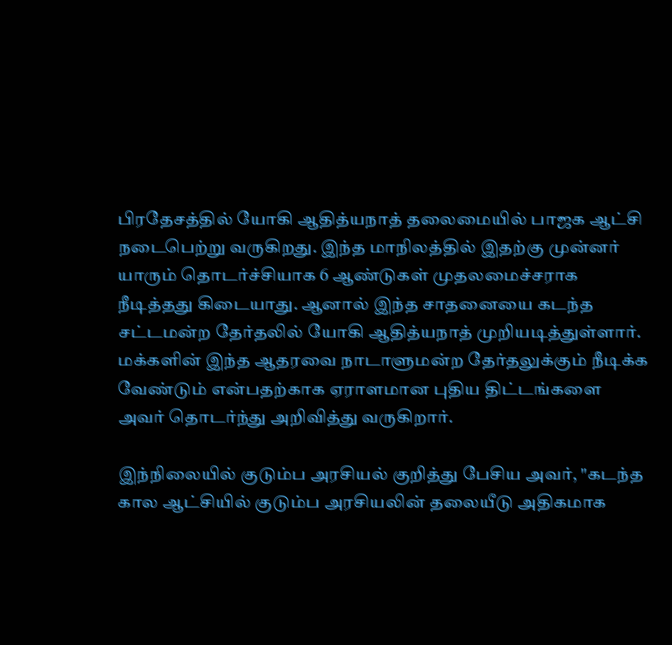பிரதேசத்தில் யோகி ஆதித்யநாத் தலைமையில் பாஜக ஆட்சி நடைபெற்று வருகிறது. இந்த மாநிலத்தில் இதற்கு முன்னர் யாரும் தொடர்ச்சியாக 6 ஆண்டுகள் முதலமைச்சராக நீடித்தது கிடையாது. ஆனால் இந்த சாதனையை கடந்த சட்டமன்ற தேர்தலில் யோகி ஆதித்யநாத் முறியடித்துள்ளார். மக்களின் இந்த ஆதரவை நாடாளுமன்ற தேர்தலுக்கும் நீடிக்க வேண்டும் என்பதற்காக ஏராளமான புதிய திட்டங்களை அவர் தொடர்ந்து அறிவித்து வருகிறார்.

இந்நிலையில் குடும்ப அரசியல் குறித்து பேசிய அவர், "கடந்த கால ஆட்சியில் குடும்ப அரசியலின் தலையீடு அதிகமாக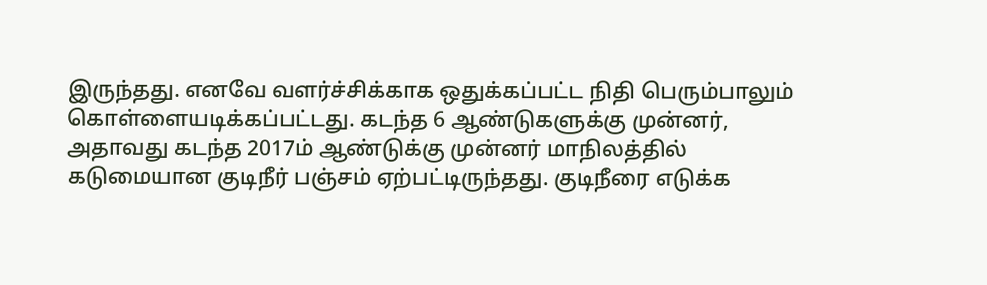இருந்தது. எனவே வளர்ச்சிக்காக ஒதுக்கப்பட்ட நிதி பெரும்பாலும் கொள்ளையடிக்கப்பட்டது. கடந்த 6 ஆண்டுகளுக்கு முன்னர், அதாவது கடந்த 2017ம் ஆண்டுக்கு முன்னர் மாநிலத்தில் கடுமையான குடிநீர் பஞ்சம் ஏற்பட்டிருந்தது. குடிநீரை எடுக்க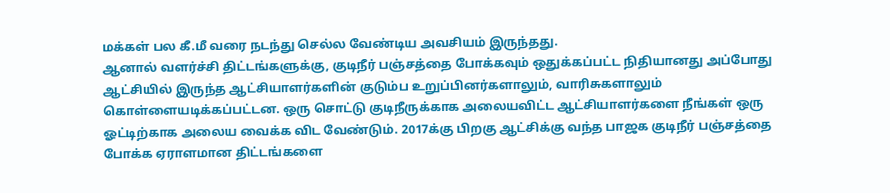மக்கள் பல கீ.மீ வரை நடந்து செல்ல வேண்டிய அவசியம் இருந்தது.
ஆனால் வளர்ச்சி திட்டங்களுக்கு, குடிநீர் பஞ்சத்தை போக்கவும் ஒதுக்கப்பட்ட நிதியானது அப்போது ஆட்சியில் இருந்த ஆட்சியாளர்களின் குடும்ப உறுப்பினர்களாலும், வாரிசுகளாலும் கொள்ளையடிக்கப்பட்டன. ஒரு சொட்டு குடிநீருக்காக அலையவிட்ட ஆட்சியாளர்களை நீங்கள் ஒரு ஓட்டிற்காக அலைய வைக்க விட வேண்டும். 2017க்கு பிறகு ஆட்சிக்கு வந்த பாஜக குடிநீர் பஞ்சத்தை போக்க ஏராளமான திட்டங்களை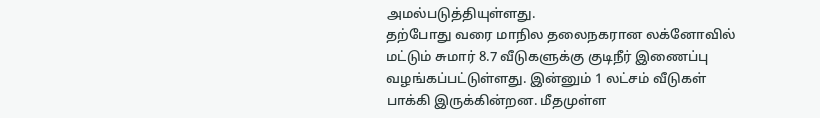அமல்படுத்தியுள்ளது.
தற்போது வரை மாநில தலைநகரான லக்னோவில் மட்டும் சுமார் 8.7 வீடுகளுக்கு குடிநீர் இணைப்பு வழங்கப்பட்டுள்ளது. இன்னும் 1 லட்சம் வீடுகள் பாக்கி இருக்கின்றன. மீதமுள்ள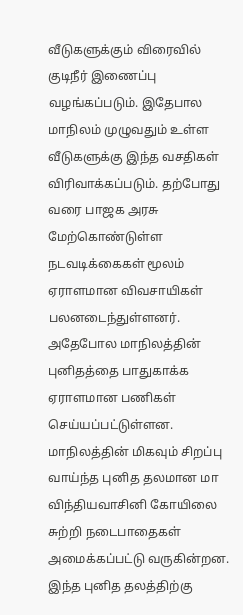வீடுகளுக்கும் விரைவில் குடிநீர் இணைப்பு வழங்கப்படும். இதேபால மாநிலம் முழுவதும் உள்ள வீடுகளுக்கு இந்த வசதிகள் விரிவாக்கப்படும். தற்போது வரை பாஜக அரசு மேற்கொண்டுள்ள நடவடிக்கைகள் மூலம் ஏராளமான விவசாயிகள் பலனடைந்துள்ளனர்.
அதேபோல மாநிலத்தின் புனிதத்தை பாதுகாக்க ஏராளமான பணிகள் செய்யப்பட்டுள்ளன. மாநிலத்தின் மிகவும் சிறப்பு வாய்ந்த புனித தலமான மா விந்தியவாசினி கோயிலை சுற்றி நடைபாதைகள் அமைக்கப்பட்டு வருகின்றன. இந்த புனித தலத்திற்கு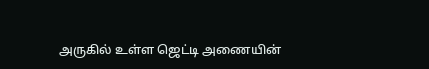அருகில் உள்ள ஜெட்டி அணையின்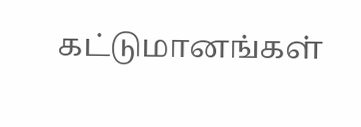கட்டுமானங்கள்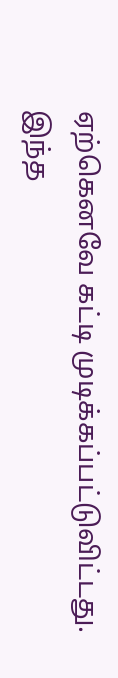ஏற்கெனவே கட்டி முடிக்கப்பட்டுவிட்டது. இந்த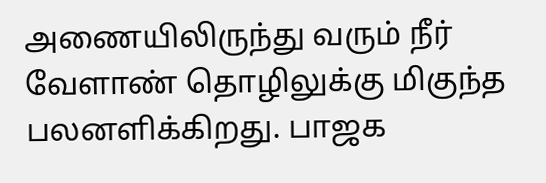அணையிலிருந்து வரும் நீர் வேளாண் தொழிலுக்கு மிகுந்த பலனளிக்கிறது. பாஜக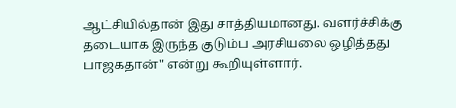ஆட்சியில்தான் இது சாத்தியமானது. வளர்ச்சிக்கு தடையாக இருந்த குடும்ப அரசியலை ஒழித்தது பாஜகதான்" என்று கூறியுள்ளார்.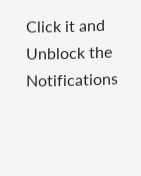Click it and Unblock the Notifications